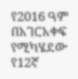የ2016 ዓም በአገርአቀፍ የሚካሄደው የ12ኛ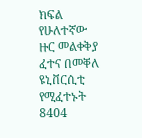ክፍል የሁለተኛው ዙር መልቀቅያ ፈተና በመቐለ ዩኒቨርሲቲ የሚፈተኑት 8404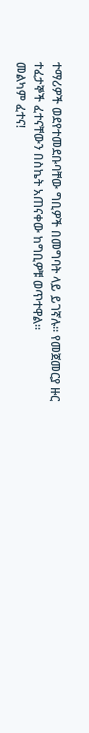ተማሪዎች ወደየተመደቡባቸው ግቢዎች በመግባት ላይ ይገኛሉ። የመጀመርያ ዙር ተፈታኞች ፈተናቸውን በስኬት አጠናቀው ከግቢዎቹ ወጥተዋል።
መልካም ፈተና!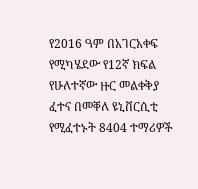የ2016 ዓም በአገርአቀፍ የሚካሄደው የ12ኛ ክፍል የሁለተኛው ዙር መልቀቅያ ፈተና በመቐለ ዩኒቨርሲቲ የሚፈተኑት 8404 ተማሪዎች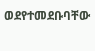ወደየተመደቡባቸው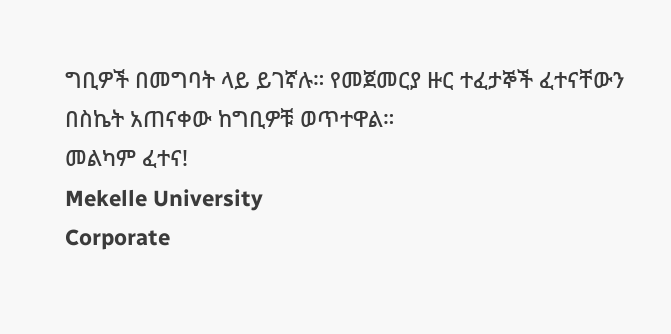ግቢዎች በመግባት ላይ ይገኛሉ። የመጀመርያ ዙር ተፈታኞች ፈተናቸውን በስኬት አጠናቀው ከግቢዎቹ ወጥተዋል።
መልካም ፈተና!
Mekelle University
Corporate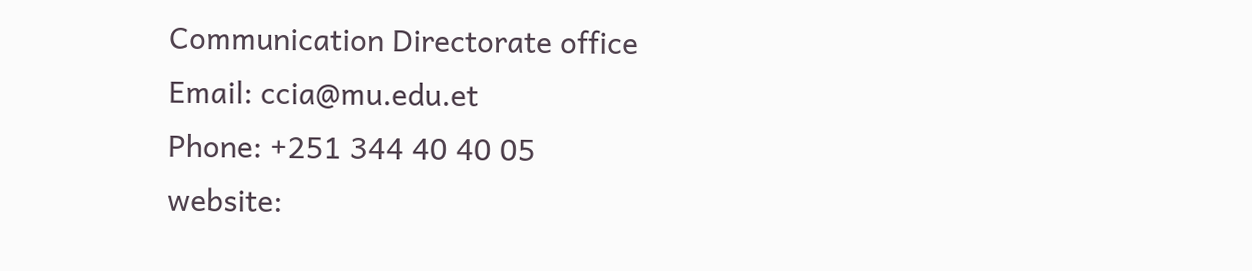Communication Directorate office
Email: ccia@mu.edu.et
Phone: +251 344 40 40 05
website: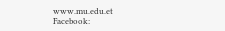www.mu.edu.et
Facebook: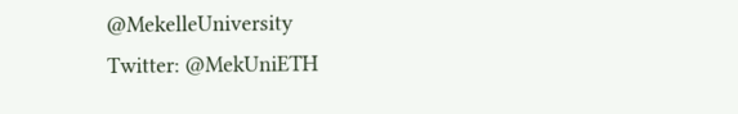@MekelleUniversity
Twitter: @MekUniETH